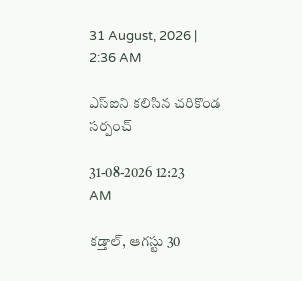31 August, 2026 | 2:36 AM

ఎస్‌ఐని కలిసిన చరికొండ సర్పంచ్

31-08-2026 12:23 AM

కడ్తాల్, ఆగస్టు 30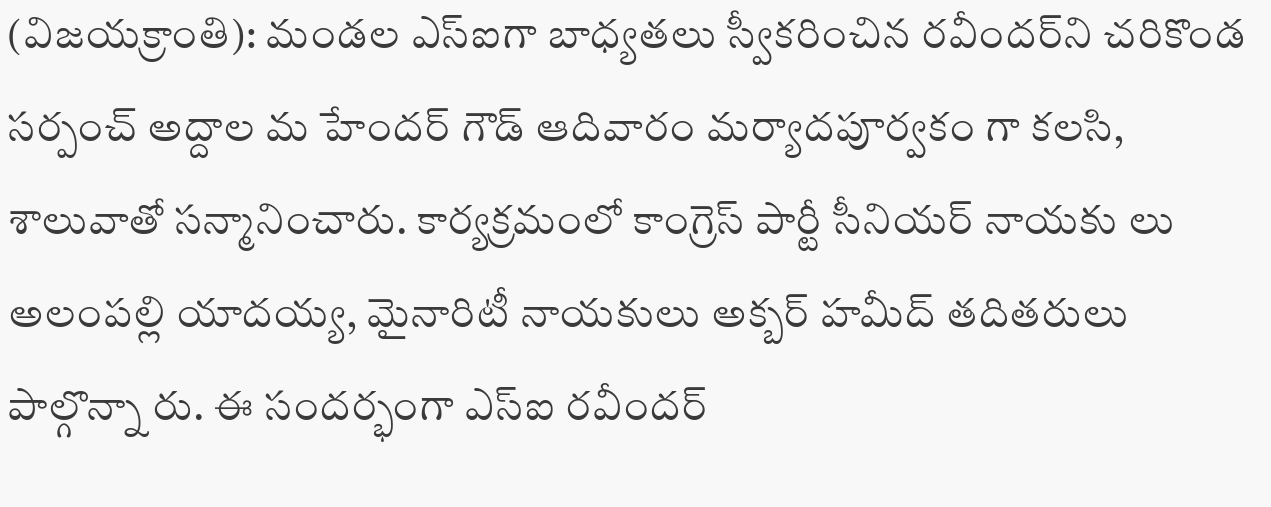(విజయక్రాంతి): మండల ఎస్‌ఐగా బాధ్యతలు స్వీకరించిన రవీందర్‌ని చరికొండ సర్పంచ్ అద్దాల మ హేందర్ గౌడ్ ఆదివారం మర్యాదపూర్వకం గా కలసి, శాలువాతో సన్మానించారు. కార్యక్రమంలో కాంగ్రెస్ పార్టీ సీనియర్ నాయకు లు అలంపల్లి యాదయ్య, మైనారిటీ నాయకులు అక్బర్ హమీద్ తదితరులు పాల్గొన్నా రు. ఈ సందర్భంగా ఎస్‌ఐ రవీందర్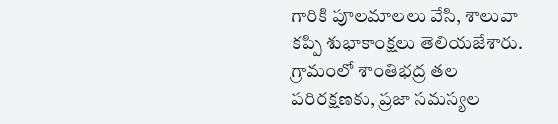గారికి పూలమాలలు వేసి, శాలువా కప్పి శుభాకాంక్షలు తెలియజేశారు. గ్రామంలో శాంతిభద్ర తల పరిరక్షణకు, ప్రజా సమస్యల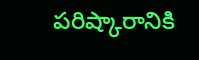పరిష్కారానికి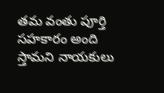తమ వంతు పూర్తి సహకారం అంది స్తామని నాయకులు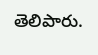తెలిపారు.